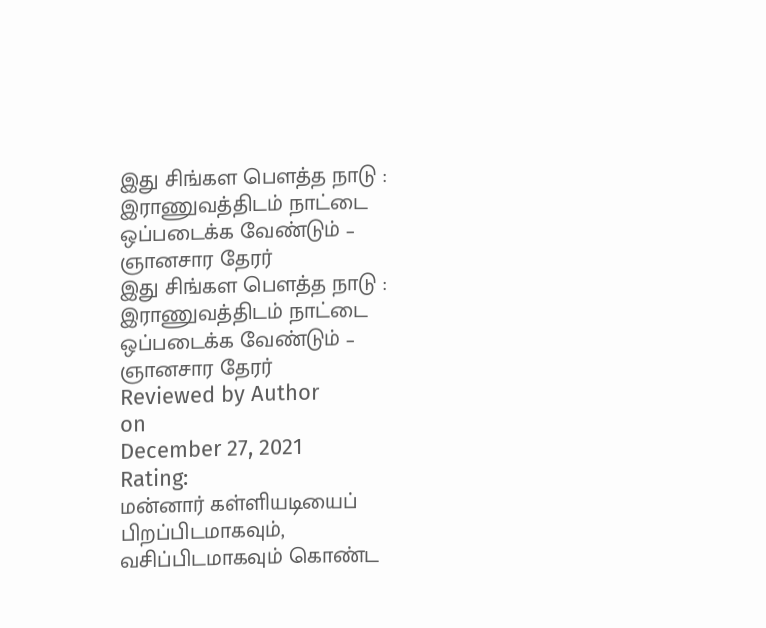இது சிங்கள பௌத்த நாடு : இராணுவத்திடம் நாட்டை ஒப்படைக்க வேண்டும் – ஞானசார தேரர்
இது சிங்கள பௌத்த நாடு : இராணுவத்திடம் நாட்டை ஒப்படைக்க வேண்டும் – ஞானசார தேரர்
Reviewed by Author
on
December 27, 2021
Rating:
மன்னார் கள்ளியடியைப் பிறப்பிடமாகவும், வசிப்பிடமாகவும் கொண்ட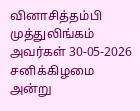வினாசித்தம்பி முத்துலிங்கம் அவர்கள் 30-05-2026 சனிக்கிழமை அன்று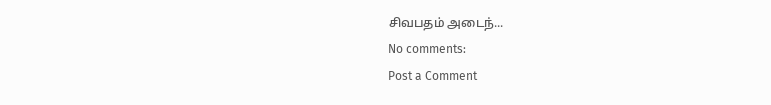சிவபதம் அடைந்...
No comments:
Post a Comment